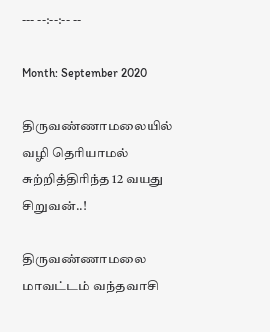--- --:--:-- --

Month: September 2020

திருவண்ணாமலையில் வழி தெரியாமல் சுற்றித்திரிந்த 12 வயது சிறுவன்..!

திருவண்ணாமலை மாவட்டம் வந்தவாசி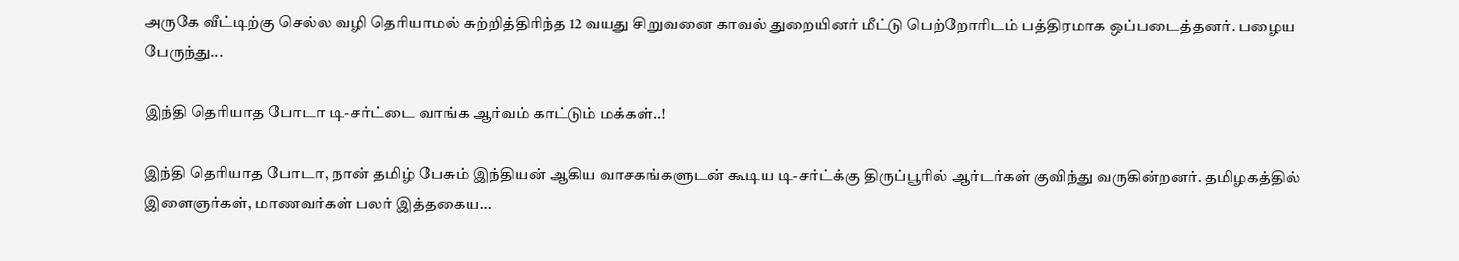அருகே வீட்டிற்கு செல்ல வழி தெரியாமல் சுற்றித்திரிந்த 12 வயது சிறுவனை காவல் துறையினர் மீட்டு பெற்றோரிடம் பத்திரமாக ஒப்படைத்தனர். பழைய பேருந்து...

இந்தி தெரியாத போடா டி-சர்ட்டை வாங்க ஆர்வம் காட்டும் மக்கள்..!

இந்தி தெரியாத போடா, நான் தமிழ் பேசும் இந்தியன் ஆகிய வாசகங்களுடன் கூடிய டி-சர்ட்க்கு திருப்பூரில் ஆர்டர்கள் குவிந்து வருகின்றனர். தமிழகத்தில் இளைஞர்கள், மாணவர்கள் பலர் இத்தகைய...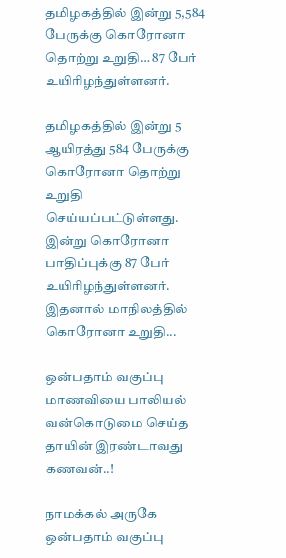தமிழகத்தில் இன்று 5,584 பேருக்கு கொரோனா தொற்று உறுதி… 87 பேர் உயிரிழந்துள்ளனர்.

தமிழகத்தில் இன்று 5 ஆயிரத்து 584 பேருக்கு கொரோனா தொற்று உறுதி செய்யப்பட்டுள்ளது. இன்று கொரோனா பாதிப்புக்கு 87 பேர் உயிரிழந்துள்ளனர்.   இதனால் மாநிலத்தில் கொரோனா உறுதி...

ஒன்பதாம் வகுப்பு மாணவியை பாலியல் வன்கொடுமை செய்த தாயின் இரண்டாவது கணவன்..!

நாமக்கல் அருகே ஒன்பதாம் வகுப்பு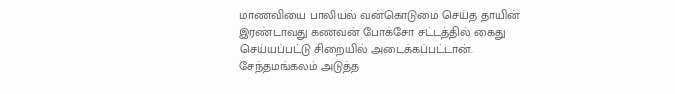மாணவியை பாலியல் வன்கொடுமை செய்த தாயின் இரண்டாவது கணவன் போக்சோ சட்டத்தில் கைது செய்யப்பட்டு சிறையில் அடைக்கப்பட்டான். சேந்தமங்கலம் அடுத்த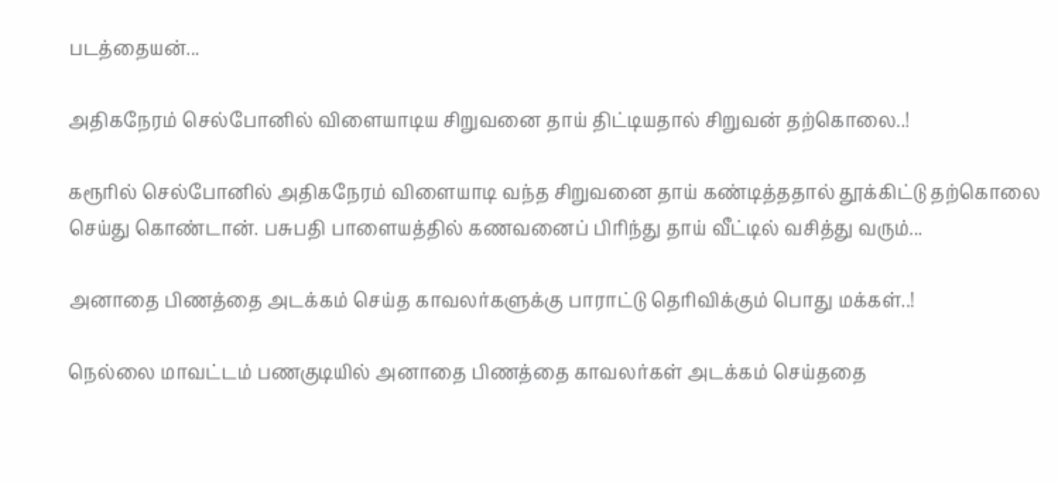படத்தையன்...

அதிகநேரம் செல்போனில் விளையாடிய சிறுவனை தாய் திட்டியதால் சிறுவன் தற்கொலை..!

கரூரில் செல்போனில் அதிகநேரம் விளையாடி வந்த சிறுவனை தாய் கண்டித்ததால் தூக்கிட்டு தற்கொலை செய்து கொண்டான். பசுபதி பாளையத்தில் கணவனைப் பிரிந்து தாய் வீட்டில் வசித்து வரும்...

அனாதை பிணத்தை அடக்கம் செய்த காவலர்களுக்கு பாராட்டு தெரிவிக்கும் பொது மக்கள்..!

நெல்லை மாவட்டம் பணகுடியில் அனாதை பிணத்தை காவலர்கள் அடக்கம் செய்ததை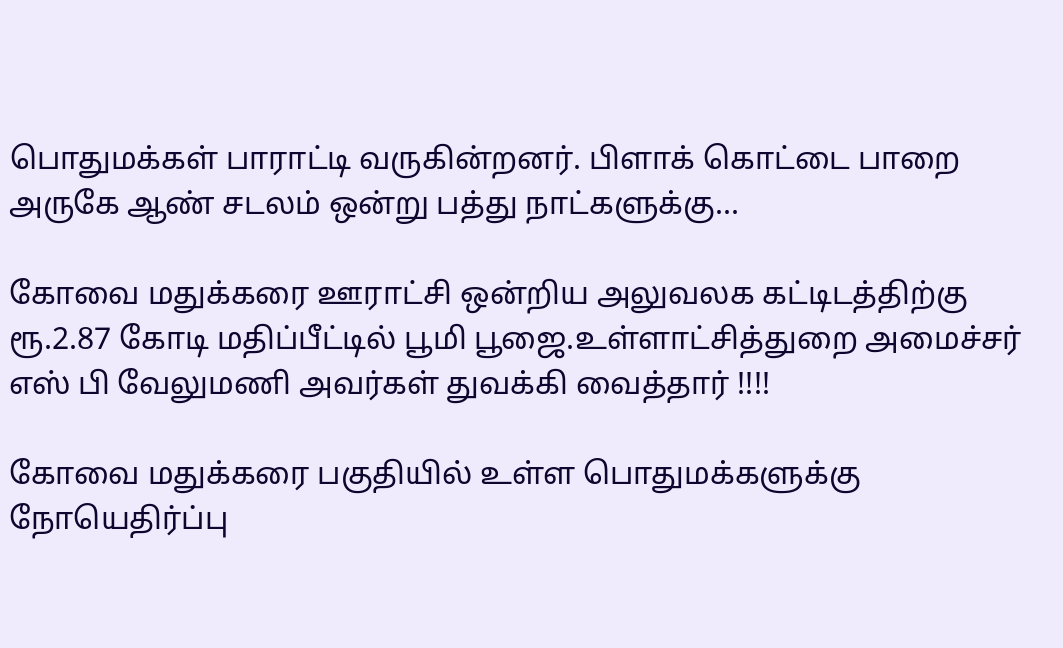பொதுமக்கள் பாராட்டி வருகின்றனர். பிளாக் கொட்டை பாறை அருகே ஆண் சடலம் ஒன்று பத்து நாட்களுக்கு...

கோவை மதுக்கரை ஊராட்சி ஒன்றிய அலுவலக கட்டிடத்திற்கு ரூ.2.87 கோடி மதிப்பீட்டில் பூமி பூஜை.உள்ளாட்சித்துறை அமைச்சர் எஸ் பி வேலுமணி அவர்கள் துவக்கி வைத்தார் !!!!

கோவை மதுக்கரை பகுதியில் உள்ள பொதுமக்களுக்கு நோயெதிர்ப்பு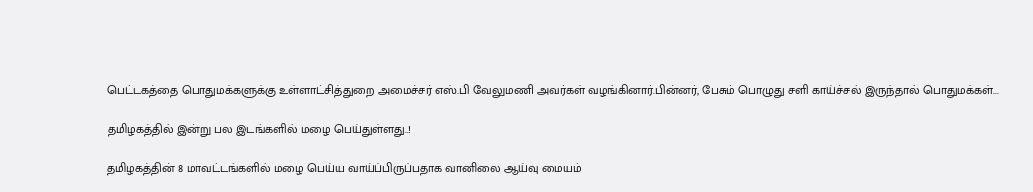பெட்டகத்தை பொதுமக்களுக்கு உள்ளாட்சித்துறை அமைச்சர் எஸ்.பி வேலுமணி அவர்கள் வழங்கினார்.பின்னர், பேசும் பொழுது சளி காய்ச்சல் இருந்தால் பொதுமக்கள்...

தமிழகத்தில் இன்று பல இடங்களில் மழை பெய்துள்ளது..!

தமிழகத்தின் 8 மாவட்டங்களில் மழை பெய்ய வாய்ப்பிருப்பதாக வானிலை ஆய்வு மையம்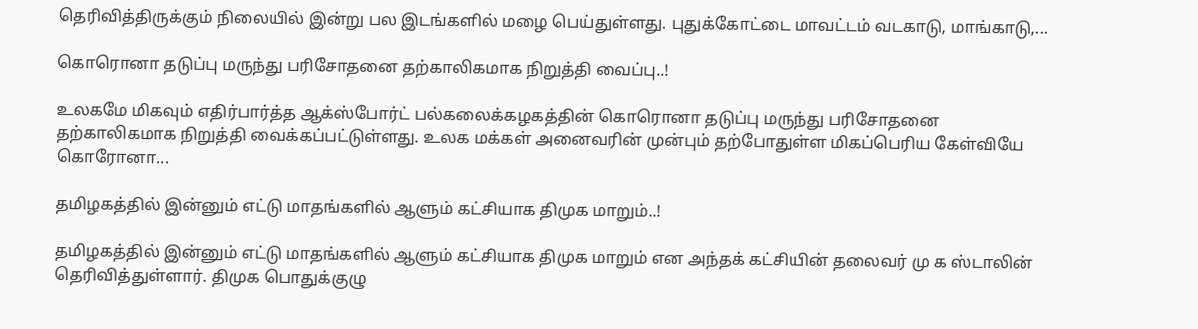தெரிவித்திருக்கும் நிலையில் இன்று பல இடங்களில் மழை பெய்துள்ளது. புதுக்கோட்டை மாவட்டம் வடகாடு, மாங்காடு,...

கொரொனா தடுப்பு மருந்து பரிசோதனை தற்காலிகமாக நிறுத்தி வைப்பு..!

உலகமே மிகவும் எதிர்பார்த்த ஆக்ஸ்போர்ட் பல்கலைக்கழகத்தின் கொரொனா தடுப்பு மருந்து பரிசோதனை தற்காலிகமாக நிறுத்தி வைக்கப்பட்டுள்ளது. உலக மக்கள் அனைவரின் முன்பும் தற்போதுள்ள மிகப்பெரிய கேள்வியே கொரோனா...

தமிழகத்தில் இன்னும் எட்டு மாதங்களில் ஆளும் கட்சியாக திமுக மாறும்..!

தமிழகத்தில் இன்னும் எட்டு மாதங்களில் ஆளும் கட்சியாக திமுக மாறும் என அந்தக் கட்சியின் தலைவர் மு க ஸ்டாலின் தெரிவித்துள்ளார். திமுக பொதுக்குழு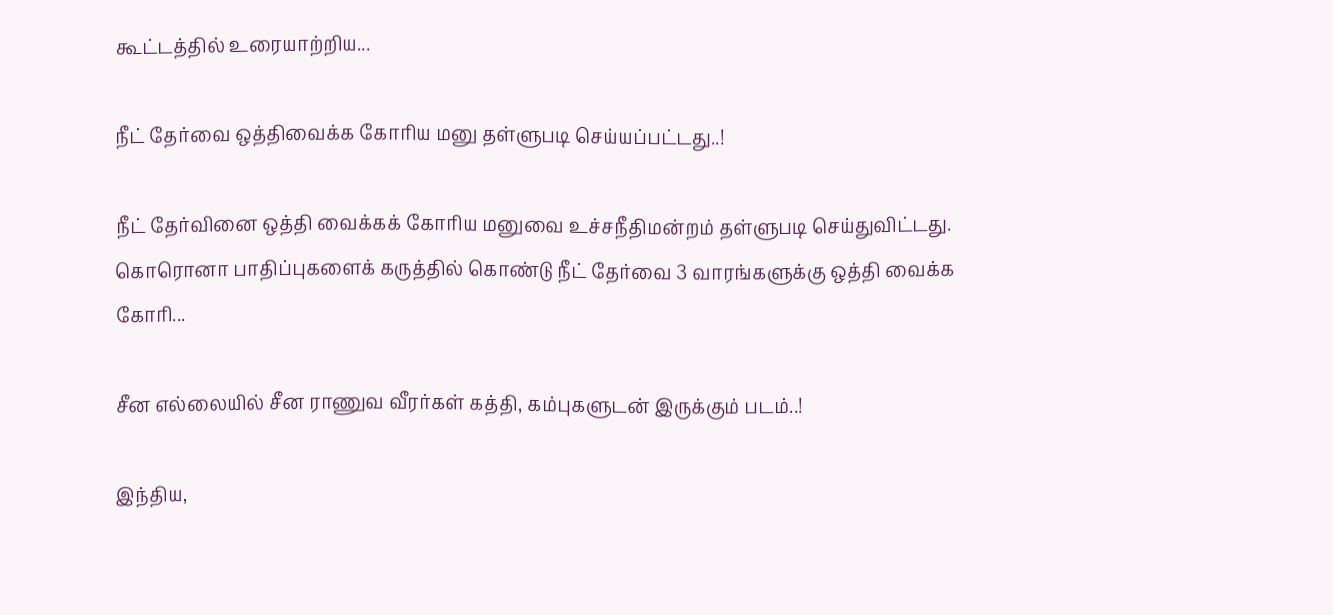கூட்டத்தில் உரையாற்றிய...

நீட் தேர்வை ஒத்திவைக்க கோரிய மனு தள்ளுபடி செய்யப்பட்டது..!

நீட் தேர்வினை ஒத்தி வைக்கக் கோரிய மனுவை உச்சநீதிமன்றம் தள்ளுபடி செய்துவிட்டது. கொரொனா பாதிப்புகளைக் கருத்தில் கொண்டு நீட் தேர்வை 3 வாரங்களுக்கு ஒத்தி வைக்க கோரி...

சீன எல்லையில் சீன ராணுவ வீரர்கள் கத்தி, கம்புகளுடன் இருக்கும் படம்..!

இந்திய,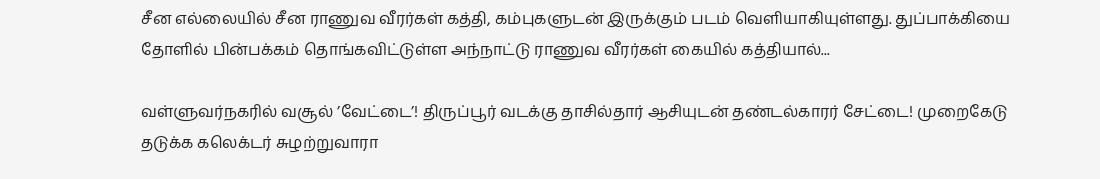சீன எல்லையில் சீன ராணுவ வீரர்கள் கத்தி, கம்புகளுடன் இருக்கும் படம் வெளியாகியுள்ளது. துப்பாக்கியை தோளில் பின்பக்கம் தொங்கவிட்டுள்ள அந்நாட்டு ராணுவ வீரர்கள் கையில் கத்தியால்...

வள்ளுவர்நகரில் வசூல் ’வேட்டை’! திருப்பூர் வடக்கு தாசில்தார் ஆசியுடன் தண்டல்காரர் சேட்டை! முறைகேடு தடுக்க கலெக்டர் சுழற்றுவாரா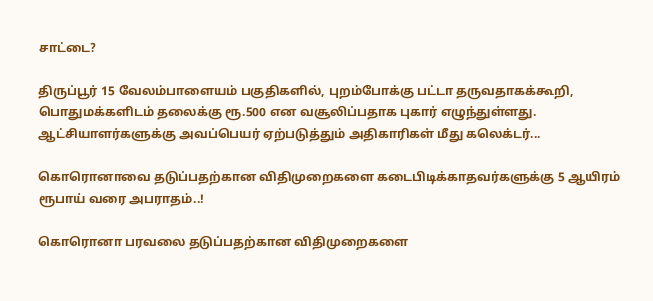சாட்டை?

திருப்பூர் 15 வேலம்பாளையம் பகுதிகளில், புறம்போக்கு பட்டா தருவதாகக்கூறி, பொதுமக்களிடம் தலைக்கு ரூ.500 என வசூலிப்பதாக புகார் எழுந்துள்ளது. ஆட்சியாளர்களுக்கு அவப்பெயர் ஏற்படுத்தும் அதிகாரிகள் மீது கலெக்டர்...

கொரொனாவை தடுப்பதற்கான விதிமுறைகளை கடைபிடிக்காதவர்களுக்கு 5 ஆயிரம் ரூபாய் வரை அபராதம்..!

கொரொனா பரவலை தடுப்பதற்கான விதிமுறைகளை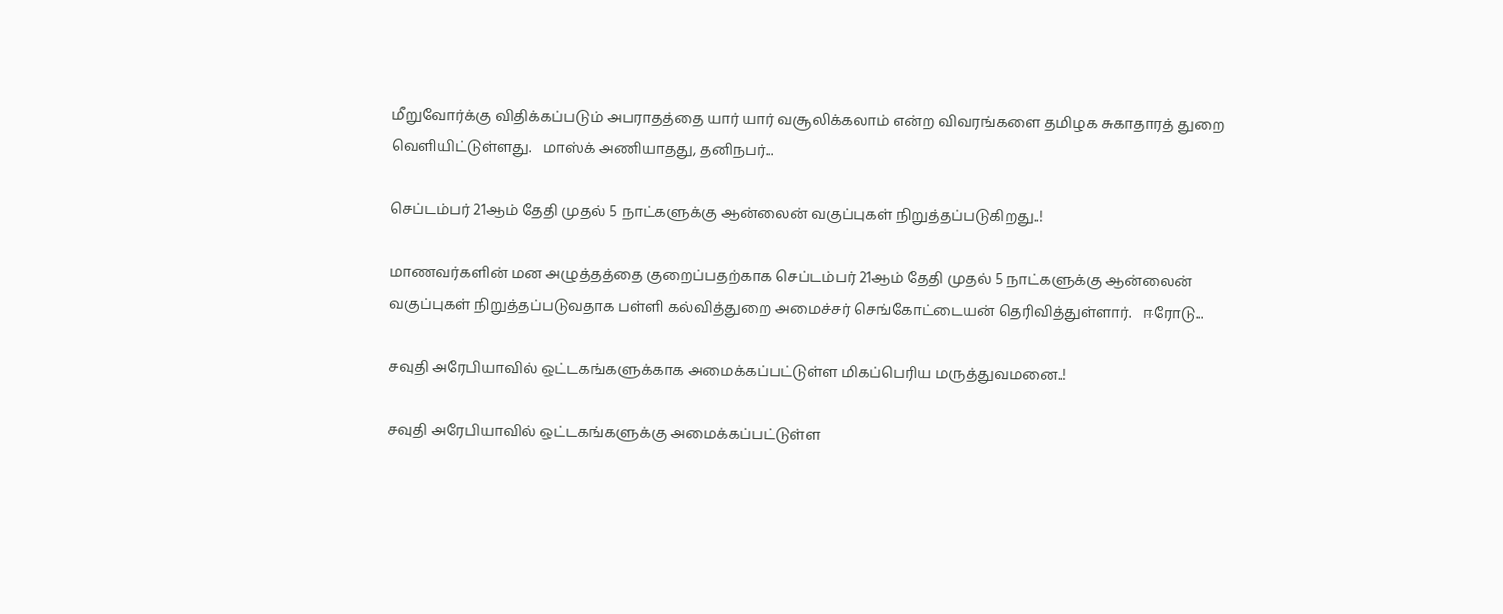மீறுவோர்க்கு விதிக்கப்படும் அபராதத்தை யார் யார் வசூலிக்கலாம் என்ற விவரங்களை தமிழக சுகாதாரத் துறை வெளியிட்டுள்ளது.   மாஸ்க் அணியாதது, தனிநபர்...

செப்டம்பர் 21ஆம் தேதி முதல் 5 நாட்களுக்கு ஆன்லைன் வகுப்புகள் நிறுத்தப்படுகிறது..!

மாணவர்களின் மன அழுத்தத்தை குறைப்பதற்காக செப்டம்பர் 21ஆம் தேதி முதல் 5 நாட்களுக்கு ஆன்லைன் வகுப்புகள் நிறுத்தப்படுவதாக பள்ளி கல்வித்துறை அமைச்சர் செங்கோட்டையன் தெரிவித்துள்ளார்.   ஈரோடு...

சவுதி அரேபியாவில் ஒட்டகங்களுக்காக அமைக்கப்பட்டுள்ள மிகப்பெரிய மருத்துவமனை..!

சவுதி அரேபியாவில் ஒட்டகங்களுக்கு அமைக்கப்பட்டுள்ள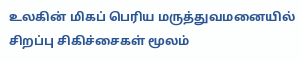உலகின் மிகப் பெரிய மருத்துவமனையில் சிறப்பு சிகிச்சைகள் மூலம்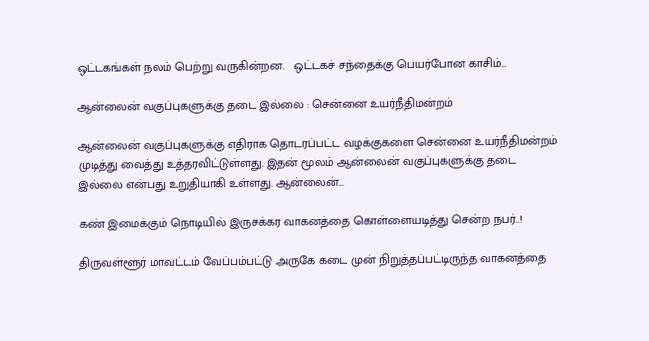ஒட்டகங்கள் நலம் பெற்று வருகின்றன.   ஒட்டகச் சந்தைக்கு பெயர்போன காசிம்...

ஆன்லைன் வகுப்புகளுக்கு தடை இல்லை : சென்னை உயர்நீதிமன்றம்

ஆன்லைன் வகுப்புகளுக்கு எதிராக தொடரப்பட்ட வழக்குகளை சென்னை உயர்நீதிமன்றம் முடித்து வைத்து உத்தரவிட்டுள்ளது. இதன் மூலம் ஆன்லைன் வகுப்புகளுக்கு தடை இல்லை என்பது உறுதியாகி உள்ளது. ஆன்லைன்...

கண் இமைக்கும் நொடியில் இருசக்கர வாகனத்தை கொள்ளையடித்து சென்ற நபர்..!

திருவள்ளூர் மாவட்டம் வேப்பம்பட்டு அருகே கடை முன் நிறுத்தப்பட்டிருந்த வாகனத்தை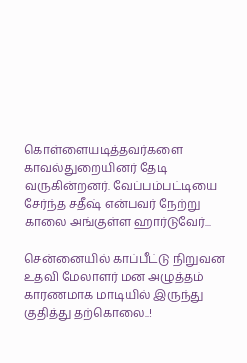கொள்ளையடித்தவர்களை காவல்துறையினர் தேடி வருகின்றனர். வேப்பம்பட்டியை சேர்ந்த சதீஷ் என்பவர் நேற்று காலை அங்குள்ள ஹார்டுவேர்...

சென்னையில் காப்பீட்டு நிறுவன உதவி மேலாளர் மன அழுத்தம் காரணமாக மாடியில் இருந்து குதித்து தற்கொலை..!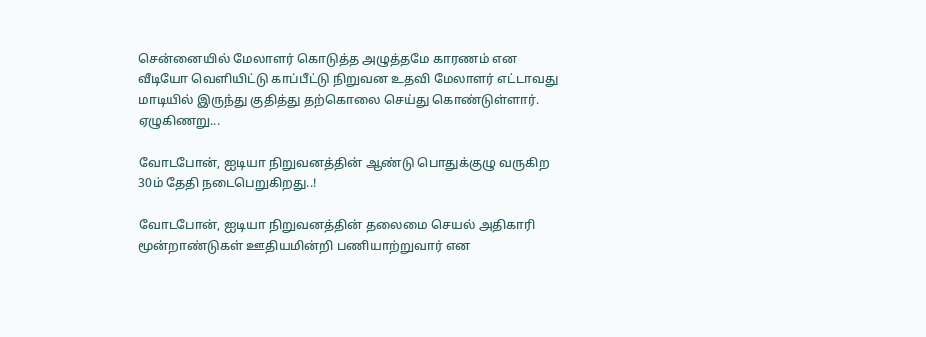சென்னையில் மேலாளர் கொடுத்த அழுத்தமே காரணம் என வீடியோ வெளியிட்டு காப்பீட்டு நிறுவன உதவி மேலாளர் எட்டாவது மாடியில் இருந்து குதித்து தற்கொலை செய்து கொண்டுள்ளார். ஏழுகிணறு...

வோடபோன், ஐடியா நிறுவனத்தின் ஆண்டு பொதுக்குழு வருகிற 30ம் தேதி நடைபெறுகிறது..!

வோடபோன், ஐடியா நிறுவனத்தின் தலைமை செயல் அதிகாரி மூன்றாண்டுகள் ஊதியமின்றி பணியாற்றுவார் என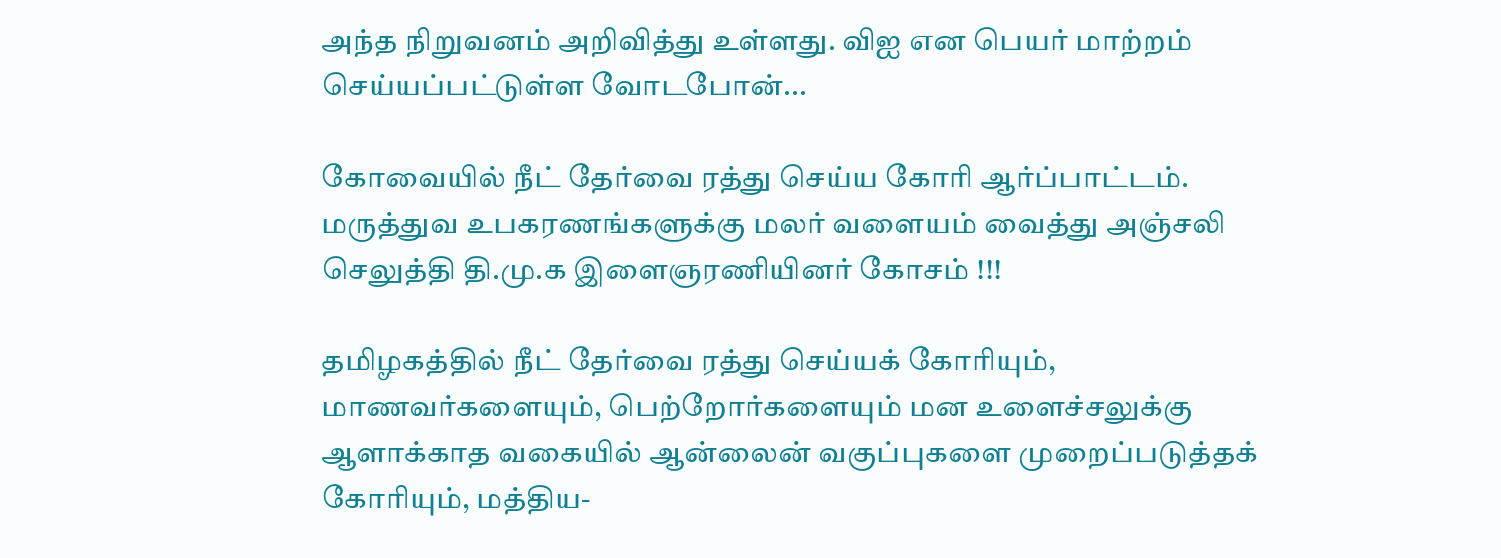அந்த நிறுவனம் அறிவித்து உள்ளது. வி‌ஐ என பெயர் மாற்றம் செய்யப்பட்டுள்ள வோடபோன்...

கோவையில் நீட் தேர்வை ரத்து செய்ய கோரி ஆர்ப்பாட்டம். மருத்துவ உபகரணங்களுக்கு மலர் வளையம் வைத்து அஞ்சலி செலுத்தி தி.மு.க இளைஞரணியினர் கோசம் !!!

தமிழகத்தில் நீட் தேர்வை ரத்து செய்யக் கோரியும், மாணவர்களையும், பெற்றோர்களையும் மன உளைச்சலுக்கு ஆளாக்காத வகையில் ஆன்லைன் வகுப்புகளை முறைப்படுத்தக் கோரியும், மத்திய-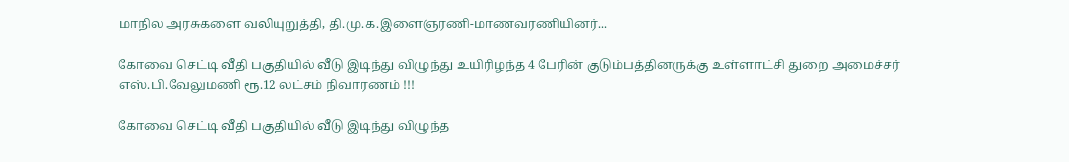மாநில அரசுகளை வலியுறுத்தி, தி.மு.க.இளைஞரணி-மாணவரணியினர்...

கோவை செட்டி வீதி பகுதியில் வீடு இடிந்து விழுந்து உயிரிழந்த 4 பேரின் குடும்பத்தினருக்கு உள்ளாட்சி துறை அமைச்சர் எஸ்.பி.வேலுமணி ரூ.12 லட்சம் நிவாரணம் !!!

கோவை செட்டி வீதி பகுதியில் வீடு இடிந்து விழுந்த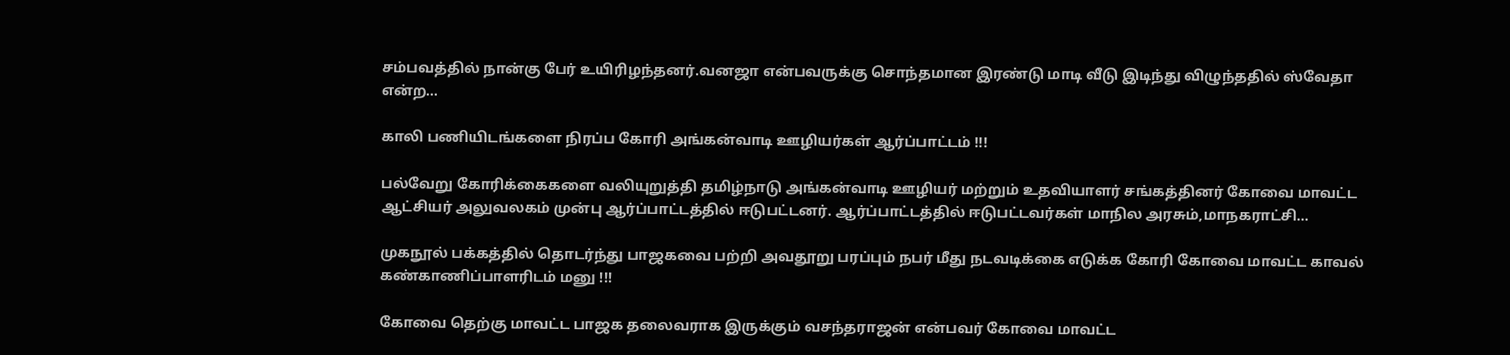சம்பவத்தில் நான்கு பேர் உயிரிழந்தனர்.வனஜா என்பவருக்கு சொந்தமான இரண்டு மாடி வீடு இடிந்து விழுந்ததில் ஸ்வேதா என்ற...

காலி பணியிடங்களை நிரப்ப கோரி அங்கன்வாடி ஊழியர்கள் ஆர்ப்பாட்டம் !!!

பல்வேறு கோரிக்கைகளை வலியுறுத்தி தமிழ்நாடு அங்கன்வாடி ஊழியர் மற்றும் உதவியாளர் சங்கத்தினர் கோவை மாவட்ட ஆட்சியர் அலுவலகம் முன்பு ஆர்ப்பாட்டத்தில் ஈடுபட்டனர். ஆர்ப்பாட்டத்தில் ஈடுபட்டவர்கள் மாநில அரசும்,மாநகராட்சி...

முகநூல் பக்கத்தில் தொடர்ந்து பாஜகவை பற்றி அவதூறு பரப்பும் நபர் மீது நடவடிக்கை எடுக்க கோரி கோவை மாவட்ட காவல் கண்காணிப்பாளரிடம் மனு !!!

கோவை தெற்கு மாவட்ட பாஜக தலைவராக இருக்கும் வசந்தராஜன் என்பவர் கோவை மாவட்ட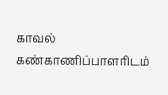காவல் கண்காணிப்பாளரிடம்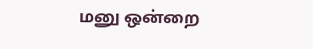மனு ஒன்றை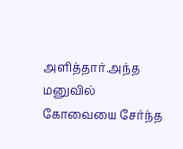அளித்தார்.அந்த மனுவில் கோவையை சேர்ந்த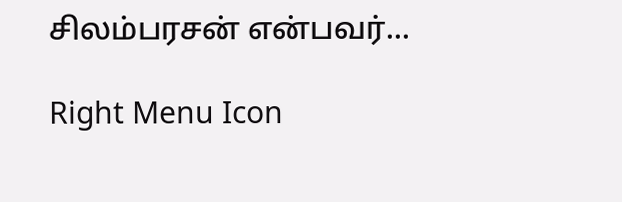சிலம்பரசன் என்பவர்...

Right Menu Icon